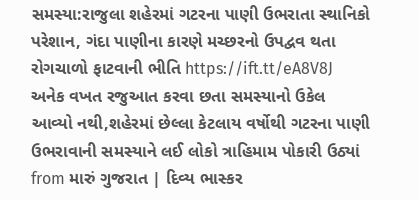સમસ્યા:રાજુલા શહેરમાં ગટરના પાણી ઉભરાતા સ્થાનિકો પરેશાન, ગંદા પાણીના કારણે મચ્છરનો ઉપદ્વવ થતા રોગચાળો ફાટવાની ભીતિ https://ift.tt/eA8V8J
અનેક વખત રજુઆત કરવા છતા સમસ્યાનો ઉકેલ આવ્યો નથી,શહેરમાં છેલ્લા કેટલાય વર્ષોથી ગટરના પાણી ઉભરાવાની સમસ્યાને લઈ લોકો ત્રાહિમામ પોકારી ઉઠ્યાં
from મારું ગુજરાત | દિવ્ય ભાસ્કર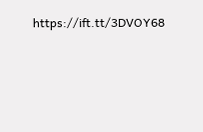https://ift.tt/3DVOY68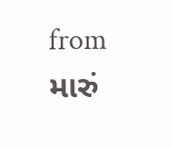from મારું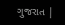ગુજરાત |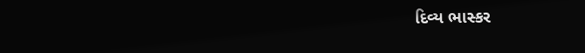દિવ્ય ભાસ્કર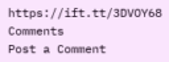https://ift.tt/3DVOY68
Comments
Post a Comment